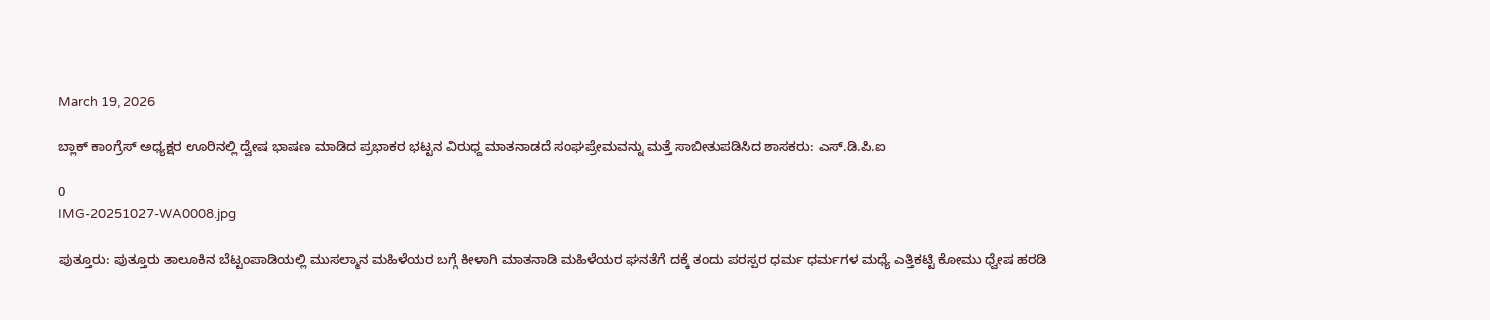March 19, 2026

ಬ್ಲಾಕ್ ಕಾಂಗ್ರೆಸ್ ಅಧ್ಯಕ್ಷರ ಊರಿನಲ್ಲಿ ದ್ವೇಷ ಭಾಷಣ ಮಾಡಿದ ಪ್ರಭಾಕರ ಭಟ್ಟನ ವಿರುಧ್ದ ಮಾತನಾಡದೆ ಸಂಘಪ್ರೇಮವನ್ನು ಮತ್ತೆ ಸಾಬೀತುಪಡಿಸಿದ ಶಾಸಕರು: ಎಸ್.ಡಿ.ಪಿ.ಐ

0
IMG-20251027-WA0008.jpg

ಪುತ್ತೂರು: ಪುತ್ತೂರು ತಾಲೂಕಿನ ಬೆಟ್ಟಂಪಾಡಿಯಲ್ಲಿ ಮುಸಲ್ಮಾನ ಮಹಿಳೆಯರ ಬಗ್ಗೆ ಕೀಳಾಗಿ ಮಾತನಾಡಿ ಮಹಿಳೆಯರ ಘನತೆಗೆ ದಕ್ಕೆ ತಂದು ಪರಸ್ಪರ ಧರ್ಮ ಧರ್ಮಗಳ ಮಧ್ಯೆ ಎತ್ತಿಕಟ್ಟಿ ಕೋಮು ಧ್ವೇಷ ಹರಡಿ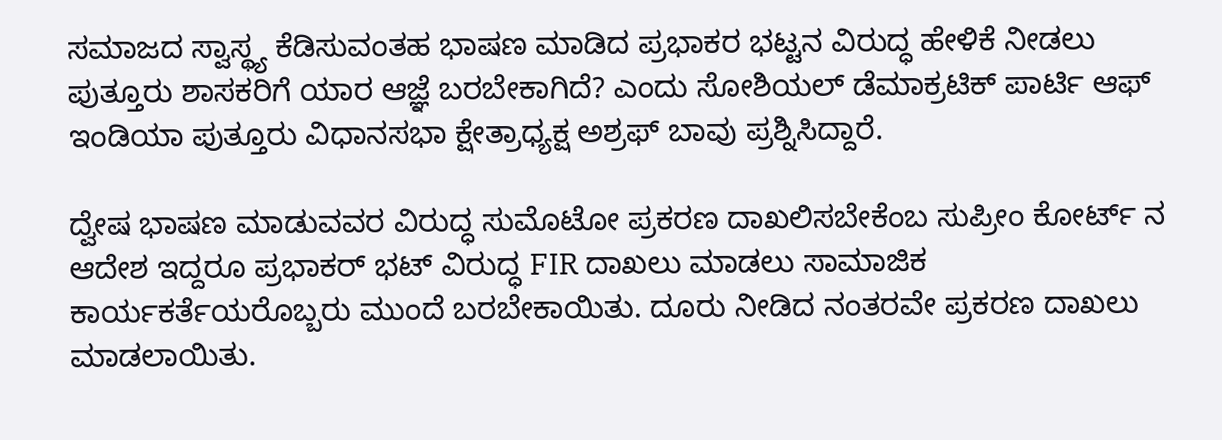ಸಮಾಜದ ಸ್ವಾಸ್ಥ್ಯ ಕೆಡಿಸುವಂತಹ ಭಾಷಣ ಮಾಡಿದ ಪ್ರಭಾಕರ ಭಟ್ಟನ ವಿರುದ್ಧ ಹೇಳಿಕೆ ನೀಡಲು ಪುತ್ತೂರು ಶಾಸಕರಿಗೆ ಯಾರ ಆಜ್ಞೆ ಬರಬೇಕಾಗಿದೆ? ಎಂದು ಸೋಶಿಯಲ್ ಡೆಮಾಕ್ರಟಿಕ್ ಪಾರ್ಟಿ ಆಫ್ ಇಂಡಿಯಾ ಪುತ್ತೂರು ವಿಧಾನಸಭಾ ಕ್ಷೇತ್ರಾಧ್ಯಕ್ಷ ಅಶ್ರಫ್ ಬಾವು ಪ್ರಶ್ನಿಸಿದ್ದಾರೆ.

ದ್ವೇಷ ಭಾಷಣ ಮಾಡುವವರ ವಿರುದ್ಧ ಸುಮೊಟೋ ಪ್ರಕರಣ ದಾಖಲಿಸಬೇಕೆಂಬ ಸುಪ್ರೀಂ ಕೋರ್ಟ್ ನ ಆದೇಶ ಇದ್ದರೂ ಪ್ರಭಾಕರ್ ಭಟ್ ವಿರುದ್ಧ FIR ದಾಖಲು ಮಾಡಲು ಸಾಮಾಜಿಕ ಕಾರ್ಯಕರ್ತೆಯರೊಬ್ಬರು ಮುಂದೆ ಬರಬೇಕಾಯಿತು. ದೂರು ನೀಡಿದ ನಂತರವೇ ಪ್ರಕರಣ ದಾಖಲು ಮಾಡಲಾಯಿತು.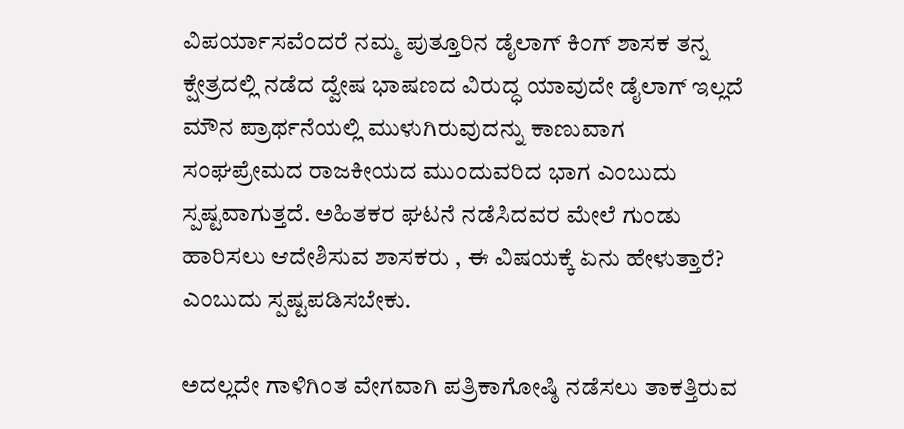ವಿಪರ್ಯಾಸವೆಂದರೆ ನಮ್ಮ ಪುತ್ತೂರಿನ ಡೈಲಾಗ್ ಕಿಂಗ್ ಶಾಸಕ ತನ್ನ ಕ್ಷೇತ್ರದಲ್ಲಿ ನಡೆದ ದ್ವೇಷ ಭಾಷಣದ ವಿರುದ್ಧ ಯಾವುದೇ ಡೈಲಾಗ್ ಇಲ್ಲದೆ ಮೌನ ಪ್ರಾರ್ಥನೆಯಲ್ಲಿ ಮುಳುಗಿರುವುದನ್ನು ಕಾಣುವಾಗ ಸಂಘಪ್ರೇಮದ ರಾಜಕೀಯದ ಮುಂದುವರಿದ ಭಾಗ ಎಂಬುದು ಸ್ಪಷ್ಟವಾಗುತ್ತದೆ. ಅಹಿತಕರ ಘಟನೆ ನಡೆಸಿದವರ ಮೇಲೆ ಗುಂಡು ಹಾರಿಸಲು ಆದೇಶಿಸುವ ಶಾಸಕರು , ಈ ವಿಷಯಕ್ಕೆ ಏನು ಹೇಳುತ್ತಾರೆ? ಎಂಬುದು ಸ್ಪಷ್ಟಪಡಿಸಬೇಕು.

ಅದಲ್ಲದೇ ಗಾಳಿಗಿಂತ ವೇಗವಾಗಿ ಪತ್ರಿಕಾಗೋಷ್ಠಿ ನಡೆಸಲು ತಾಕತ್ತಿರುವ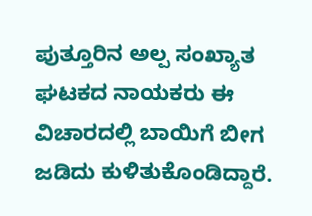ಪುತ್ತೂರಿನ ಅಲ್ಪ ಸಂಖ್ಯಾತ ಘಟಕದ ನಾಯಕರು ಈ ವಿಚಾರದಲ್ಲಿ ಬಾಯಿಗೆ ಬೀಗ ಜಡಿದು ಕುಳಿತುಕೊಂಡಿದ್ದಾರೆ.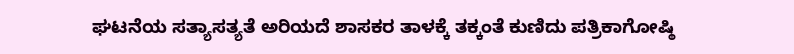ಘಟನೆಯ ಸತ್ಯಾಸತ್ಯತೆ ಅರಿಯದೆ ಶಾಸಕರ ತಾಳಕ್ಕೆ ತಕ್ಕಂತೆ ಕುಣಿದು ಪತ್ರಿಕಾಗೋಷ್ಠಿ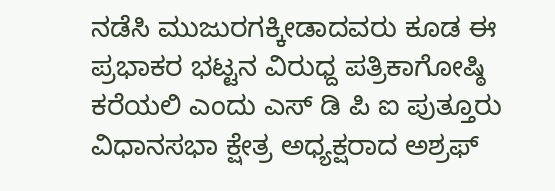ನಡೆಸಿ ಮುಜುರಗಕ್ಕೀಡಾದವರು ಕೂಡ ಈ ಪ್ರಭಾಕರ ಭಟ್ಟನ ವಿರುಧ್ದ ಪತ್ರಿಕಾಗೋಷ್ಠಿ ಕರೆಯಲಿ ಎಂದು ಎಸ್ ಡಿ ಪಿ ಐ ಪುತ್ತೂರು ವಿಧಾನಸಭಾ ಕ್ಷೇತ್ರ ಅಧ್ಯಕ್ಷರಾದ ಅಶ್ರಫ್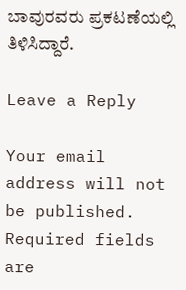ಬಾವುರವರು ಪ್ರಕಟಣೆಯಲ್ಲಿ ತಿಳಿಸಿದ್ದಾರೆ.

Leave a Reply

Your email address will not be published. Required fields are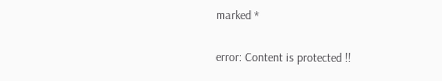marked *

error: Content is protected !!